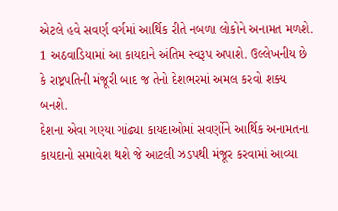એટલે હવે સવર્ણ વર્ગમાં આર્થિક રીતે નબળા લોકોને અનામત મળશે. 1 અઠવાડિયામાં આ કાયદાને અંતિમ સ્વરૂપ અપાશે. ઉલ્લેખનીય છે કે રાષ્ટ્રપતિની મંજૂરી બાદ જ તેનો દેશભરમાં અમલ કરવો શક્ય બનશે.
દેશના એવા ગણ્યા ગાંઢ્યા કાયદાઓમાં સવર્ણોને આર્થિક અનામતના કાયદાનો સમાવેશ થશે જે આટલી ઝડપથી મંજૂર કરવામાં આવ્યા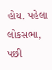હોય. પહેલા લોકસભા, પછી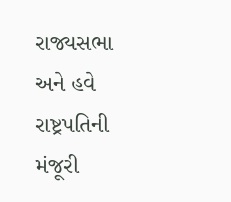રાજ્યસભા અને હવે રાષ્ટ્રપતિની મંજૂરી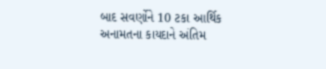બાદ સવર્ણોને 10 ટકા આર્થિક અનામતના કાયદાને અંતિમ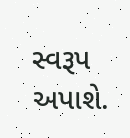સ્વરૂપ અપાશે.